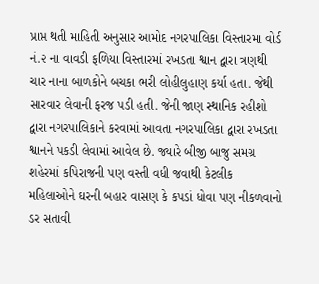પ્રાપ્ત થતી માહિતી અનુસાર આમોદ નગરપાલિકા વિસ્તારમા વોર્ડ નં.૨ ના વાવડી ફળિયા વિસ્તારમાં રખડતા શ્વાન દ્વારા ત્રણથી ચાર નાના બાળકોને બચકા ભરી લોહીલુહાણ કર્યા હતા. જેથી સારવાર લેવાની ફરજ પડી હતી. જેની જાણ સ્થાનિક રહીશો દ્વારા નગરપાલિકાને કરવામાં આવતા નગરપાલિકા દ્વારા રખડતા શ્વાનને પકડી લેવામાં આવેલ છે. જ્યારે બીજી બાજુ સમગ્ર શહેરમાં કપિરાજની પણ વસ્તી વધી જવાથી કેટલીક મહિલાઓને ઘરની બહાર વાસણ કે કપડાં ધોવા પણ નીકળવાનો ડર સતાવી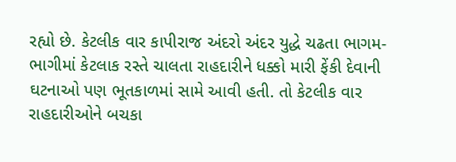રહ્યો છે. કેટલીક વાર કાપીરાજ અંદરો અંદર યુદ્ધે ચઢતા ભાગમ-ભાગીમાં કેટલાક રસ્તે ચાલતા રાહદારીને ધક્કો મારી ફેંકી દેવાની ઘટનાઓ પણ ભૂતકાળમાં સામે આવી હતી. તો કેટલીક વાર રાહદારીઓને બચકા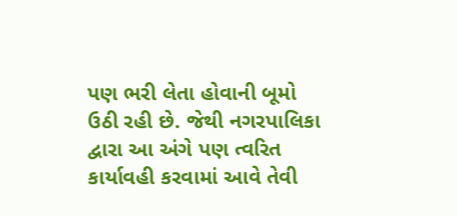પણ ભરી લેતા હોવાની બૂમો ઉઠી રહી છે. જેથી નગરપાલિકા દ્વારા આ અંગે પણ ત્વરિત કાર્યાવહી કરવામાં આવે તેવી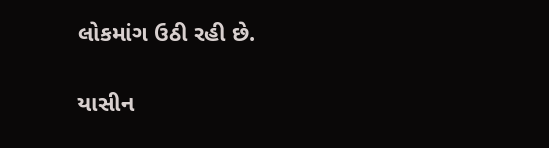લોકમાંગ ઉઠી રહી છે.

યાસીન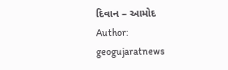દિવાન – આમોદ
Author: geogujaratnews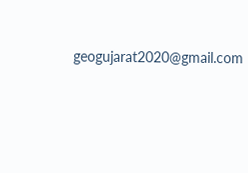geogujarat2020@gmail.com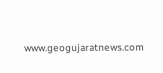www.geogujaratnews.com